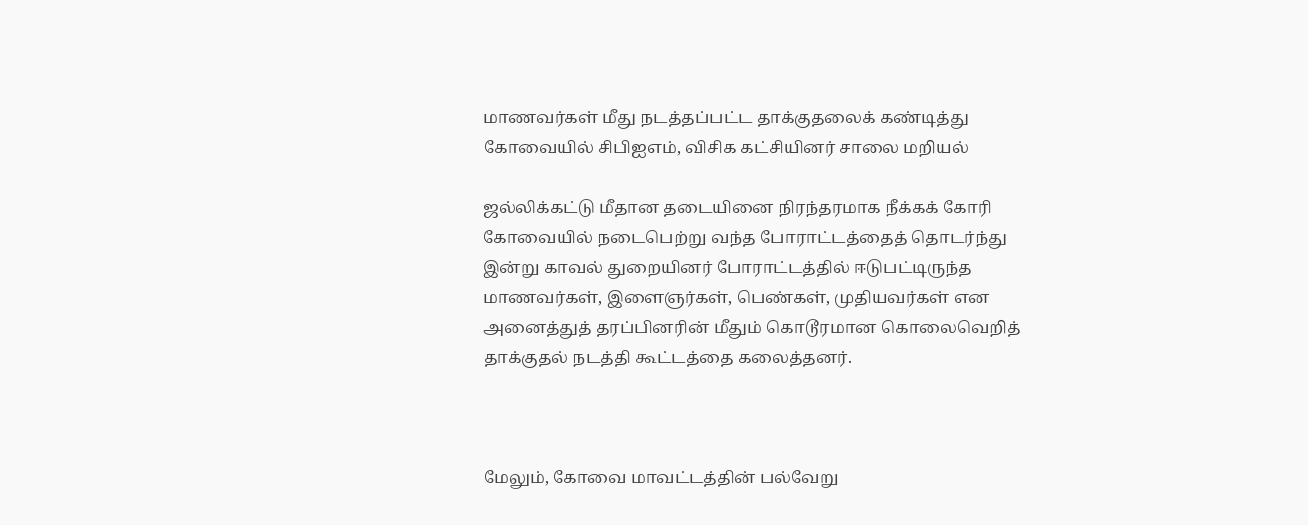மாணவர்கள் மீது நடத்தப்பட்ட தாக்குதலைக் கண்டித்து கோவையில் சிபிஐஎம், விசிக கட்சியினர் சாலை மறியல்

ஜல்லிக்கட்டு மீதான தடையினை நிரந்தரமாக நீக்கக் கோரி கோவையில் நடைபெற்று வந்த போராட்டத்தைத் தொடர்ந்து இன்று காவல் துறையினர் போராட்டத்தில் ஈடுபட்டிருந்த மாணவர்கள், இளைஞர்கள், பெண்கள், முதியவர்கள் என அனைத்துத் தரப்பினரின் மீதும் கொடூரமான கொலைவெறித் தாக்குதல் நடத்தி கூட்டத்தை கலைத்தனர்.



மேலும், கோவை மாவட்டத்தின் பல்வேறு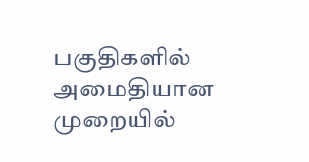பகுதிகளில் அமைதியான முறையில்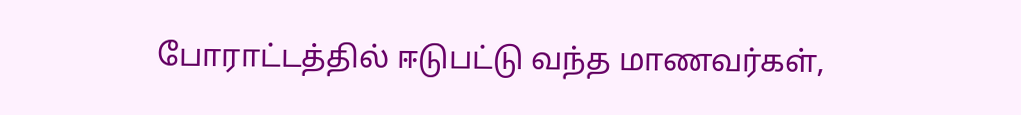போராட்டத்தில் ஈடுபட்டு வந்த மாணவர்கள்,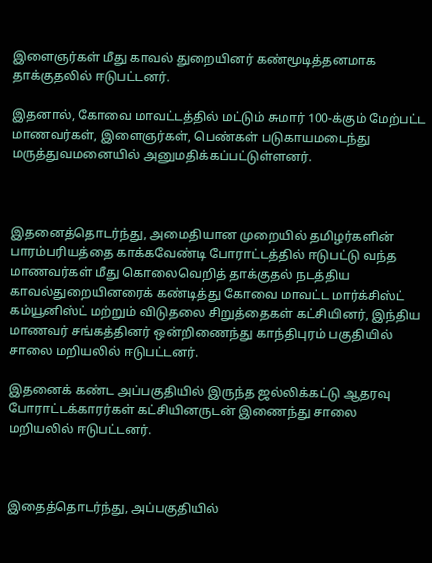இளைஞர்கள் மீது காவல் துறையினர் கண்மூடித்தனமாக தாக்குதலில் ஈடுபட்டனர்.

இதனால், கோவை மாவட்டத்தில் மட்டும் சுமார் 100-க்கும் மேற்பட்ட மாணவர்கள், இளைஞர்கள், பெண்கள் படுகாயமடைந்து மருத்துவமனையில் அனுமதிக்கப்பட்டுள்ளனர்.



இதனைத்தொடர்ந்து, அமைதியான முறையில் தமிழர்களின் பாரம்பரியத்தை காக்கவேண்டி போராட்டத்தில் ஈடுபட்டு வந்த மாணவர்கள் மீது கொலைவெறித் தாக்குதல் நடத்திய காவல்துறையினரைக் கண்டித்து கோவை மாவட்ட மார்க்சிஸ்ட் கம்யூனிஸ்ட் மற்றும் விடுதலை சிறுத்தைகள் கட்சியினர், இந்திய மாணவர் சங்கத்தினர் ஒன்றிணைந்து காந்திபுரம் பகுதியில் சாலை மறியலில் ஈடுபட்டனர்.

இதனைக் கண்ட அப்பகுதியில் இருந்த ஜல்லிக்கட்டு ஆதரவு போராட்டக்காரர்கள் கட்சியினருடன் இணைந்து சாலை மறியலில் ஈடுபட்டனர்.



இதைத்தொடர்ந்து, அப்பகுதியில்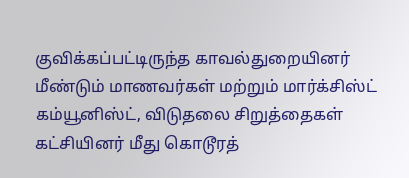குவிக்கப்பட்டிருந்த காவல்துறையினர் மீண்டும் மாணவர்கள் மற்றும் மார்க்சிஸ்ட் கம்யூனிஸ்ட், விடுதலை சிறுத்தைகள் கட்சியினர் மீது கொடூரத்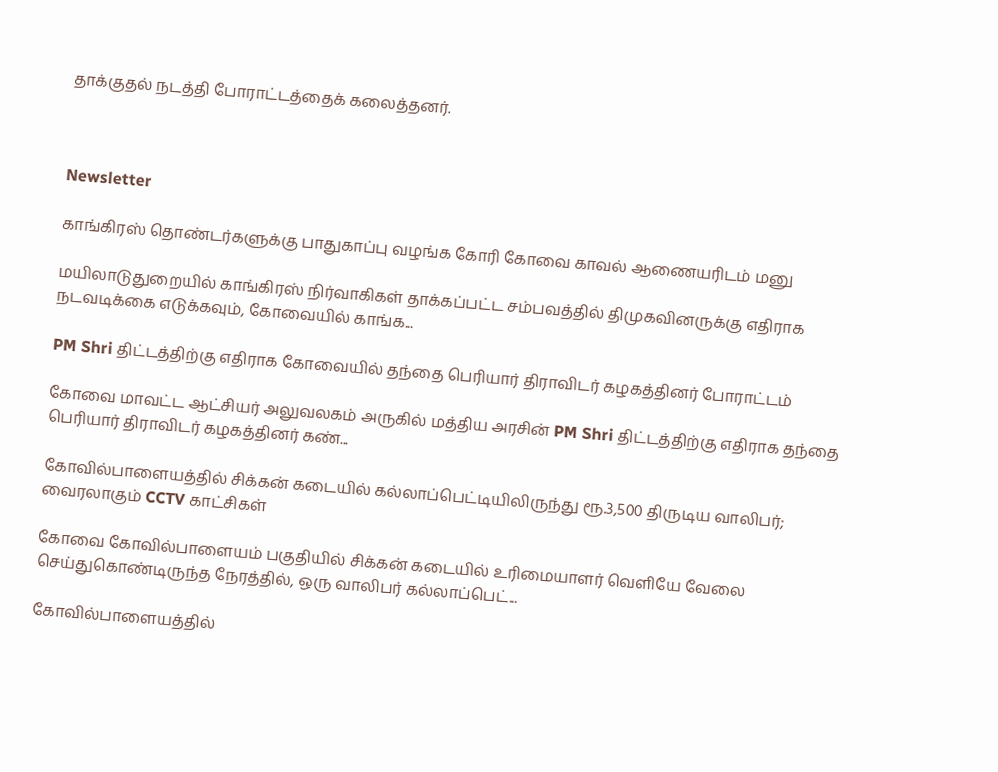தாக்குதல் நடத்தி போராட்டத்தைக் கலைத்தனர்.



Newsletter

காங்கிரஸ் தொண்டர்களுக்கு பாதுகாப்பு வழங்க கோரி கோவை காவல் ஆணையரிடம் மனு

மயிலாடுதுறையில் காங்கிரஸ் நிர்வாகிகள் தாக்கப்பட்ட சம்பவத்தில் திமுகவினருக்கு எதிராக நடவடிக்கை எடுக்கவும், கோவையில் காங்க...

PM Shri திட்டத்திற்கு எதிராக கோவையில் தந்தை பெரியார் திராவிடர் கழகத்தினர் போராட்டம்

கோவை மாவட்ட ஆட்சியர் அலுவலகம் அருகில் மத்திய அரசின் PM Shri திட்டத்திற்கு எதிராக தந்தை பெரியார் திராவிடர் கழகத்தினர் கண்...

கோவில்பாளையத்தில் சிக்கன் கடையில் கல்லாப்பெட்டியிலிருந்து ரூ.3,500 திருடிய வாலிபர்; வைரலாகும் CCTV காட்சிகள்

கோவை கோவில்பாளையம் பகுதியில் சிக்கன் கடையில் உரிமையாளர் வெளியே வேலை செய்துகொண்டிருந்த நேரத்தில், ஒரு வாலிபர் கல்லாப்பெட்...

கோவில்பாளையத்தில்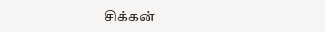சிக்கன்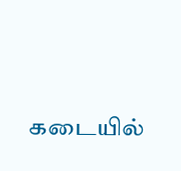கடையில்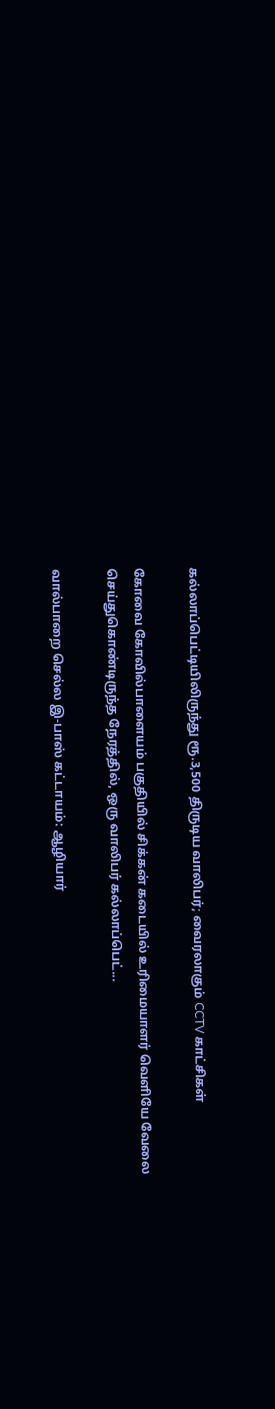கல்லாப்பெட்டியிலிருந்து ரூ.3,500 திருடிய வாலிபர்; வைரலாகும் CCTV காட்சிகள்

கோவை கோவில்பாளையம் பகுதியில் சிக்கன் கடையில் உரிமையாளர் வெளியே வேலை செய்துகொண்டிருந்த நேரத்தில், ஒரு வாலிபர் கல்லாப்பெட்...

வால்பாறை செல்ல இ-பாஸ் கட்டாயம்: ஆழியார்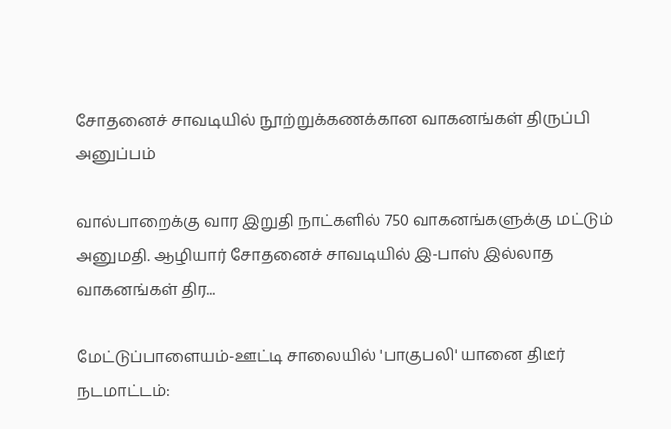சோதனைச் சாவடியில் நூற்றுக்கணக்கான வாகனங்கள் திருப்பி அனுப்பம்

வால்பாறைக்கு வார இறுதி நாட்களில் 750 வாகனங்களுக்கு மட்டும் அனுமதி. ஆழியார் சோதனைச் சாவடியில் இ-பாஸ் இல்லாத வாகனங்கள் திர...

மேட்டுப்பாளையம்-ஊட்டி சாலையில் 'பாகுபலி' யானை திடீர் நடமாட்டம்: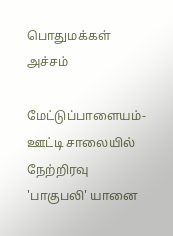பொதுமக்கள் அச்சம்

மேட்டுப்பாளையம்-ஊட்டி சாலையில் நேற்றிரவு 'பாகுபலி' யானை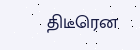திடீரென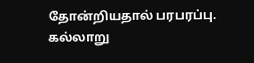தோன்றியதால் பரபரப்பு. கல்லாறு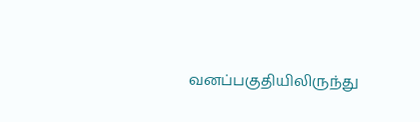வனப்பகுதியிலிருந்து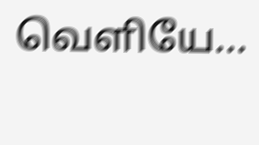வெளியே...